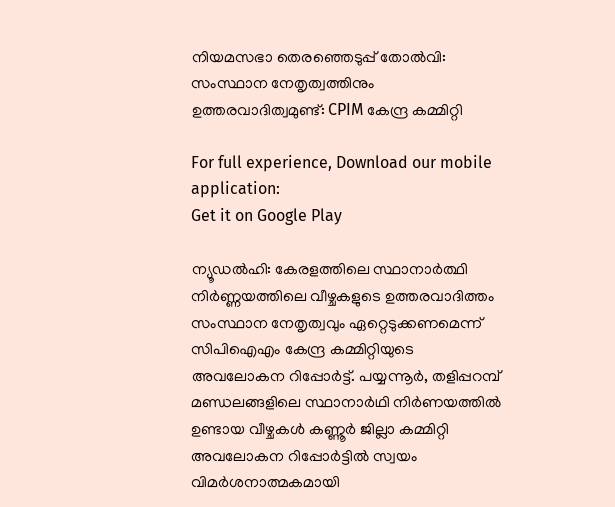നിയമസഭാ തെരഞ്ഞെടുപ്പ് തോൽവി: സംസ്ഥാന നേതൃത്വത്തിനും ഉത്തരവാദിത്വമുണ്ട്: CPIM കേന്ദ്ര കമ്മിറ്റി

For full experience, Download our mobile application:
Get it on Google Play

ന്യൂഡൽഹി: കേരളത്തിലെ സ്ഥാനാർത്ഥി നിർണ്ണയത്തിലെ വീഴ്ചകളുടെ ഉത്തരവാദിത്തം സംസ്ഥാന നേതൃത്വവും ഏറ്റെടുക്കണമെന്ന് സിപിഐഎം കേന്ദ്ര കമ്മിറ്റിയുടെ അവലോകന റിപ്പോർട്ട്. പയ്യന്നൂർ, തളിപ്പറമ്പ് മണ്ഡലങ്ങളിലെ സ്ഥാനാർഥി നിർണയത്തിൽ ഉണ്ടായ വീഴ്ചകൾ കണ്ണൂർ ജില്ലാ കമ്മിറ്റി അവലോകന റിപ്പോർട്ടിൽ സ്വയം വിമർശനാത്മകമായി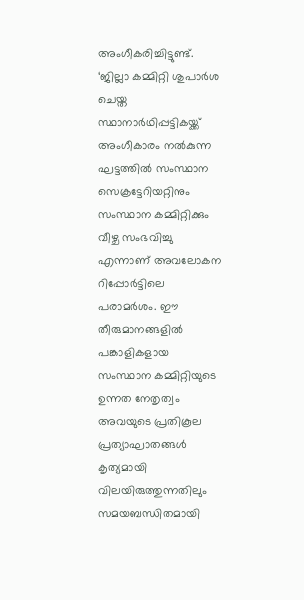അംഗീകരിച്ചിട്ടുണ്ട്. ‘ജില്ലാ കമ്മിറ്റി ശുപാർശ ചെയ്ത സ്ഥാനാർഥിപ്പട്ടികയ്ക്ക് അംഗീകാരം നൽകുന്ന ഘട്ടത്തിൽ സംസ്ഥാന സെക്രട്ടേറിയറ്റിനും സംസ്ഥാന കമ്മിറ്റിക്കും വീഴ്ച സംഭവിച്ചു എന്നാണ് അവലോകന റിപ്പോർട്ടിലെ പരാമർശം. ഈ തീരുമാനങ്ങളിൽ പങ്കാളികളായ സംസ്ഥാന കമ്മിറ്റിയുടെ ഉന്നത നേതൃത്വം അവയുടെ പ്രതികൂല പ്രത്യാഘാതങ്ങൾ കൃത്യമായി വിലയിരുത്തുന്നതിലും സമയബന്ധിതമായി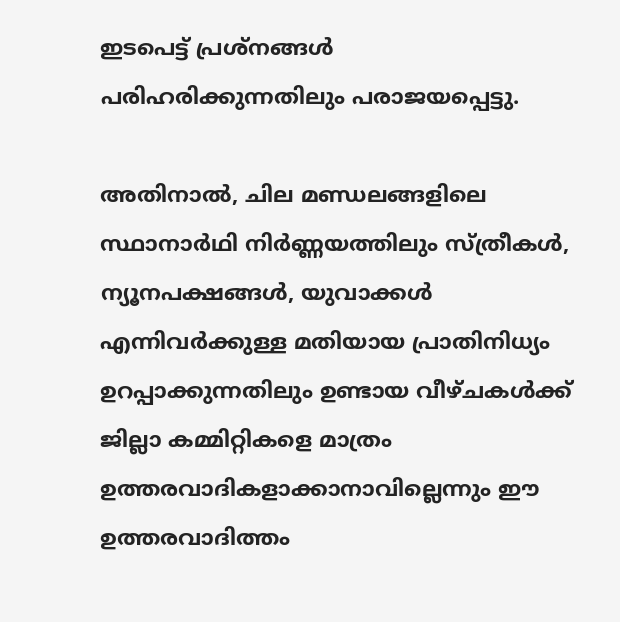ഇടപെട്ട് പ്രശ്നങ്ങൾ പരിഹരിക്കുന്നതിലും പരാജയപ്പെട്ടു.

അതിനാൽ, ചില മണ്ഡലങ്ങളിലെ സ്ഥാനാർഥി നിർ‌ണ്ണയത്തിലും സ്ത്രീകൾ, ന്യൂനപക്ഷങ്ങൾ, യുവാക്കൾ എന്നിവർക്കുള്ള മതിയായ പ്രാതിനിധ്യം ഉറപ്പാക്കുന്നതിലും ഉണ്ടായ വീഴ്ചകൾക്ക് ജില്ലാ കമ്മിറ്റികളെ മാത്രം ഉത്തരവാദികളാക്കാനാവില്ലെന്നും ഈ ഉത്തരവാദിത്തം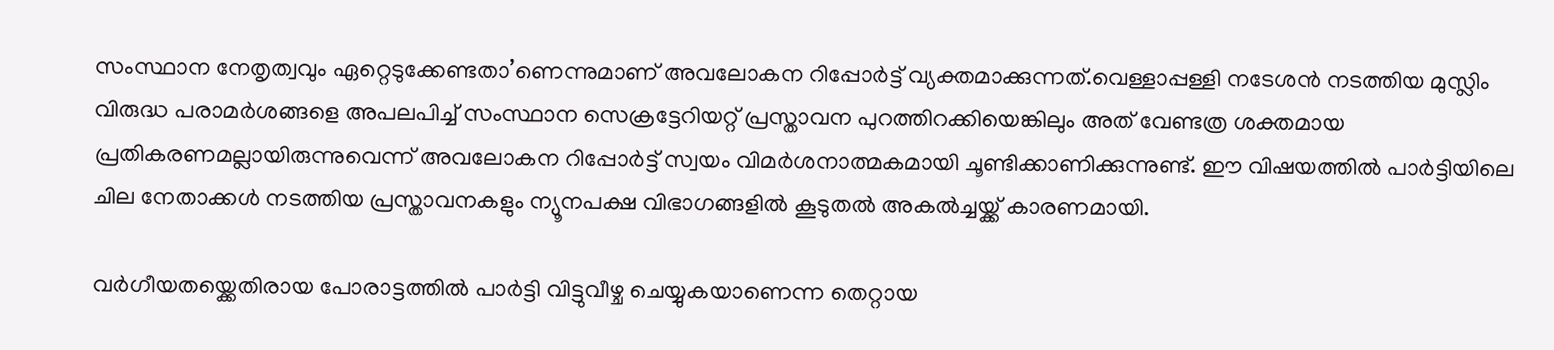സംസ്ഥാന നേതൃത്വവും ഏറ്റെടുക്കേണ്ടതാ’ണെന്നുമാണ് അവലോകന റിപ്പോർട്ട് വ്യക്തമാക്കുന്നത്.വെള്ളാപ്പള്ളി നടേശൻ നടത്തിയ മുസ്ലിം വിരുദ്ധ പരാമർശങ്ങളെ അപലപിച്ച് സംസ്ഥാന സെക്രട്ടേറിയറ്റ് പ്രസ്താവന പുറത്തിറക്കിയെങ്കിലും അത് വേണ്ടത്ര ശക്തമായ പ്രതികരണമല്ലായിരുന്നുവെന്ന് അവലോകന റിപ്പോർട്ട് സ്വയം വിമർശനാത്മകമായി ചൂണ്ടിക്കാണിക്കുന്നുണ്ട്. ഈ വിഷയത്തിൽ പാർട്ടിയിലെ ചില നേതാക്കൾ നടത്തിയ പ്രസ്താവനകളും ന്യൂനപക്ഷ വിഭാഗങ്ങളിൽ കൂടുതൽ അകൽച്ചയ്ക്ക് കാരണമായി.

വർഗീയതയ്ക്കെതിരായ പോരാട്ടത്തിൽ പാർട്ടി വിട്ടുവീഴ്ച ചെയ്യുകയാണെന്ന തെറ്റായ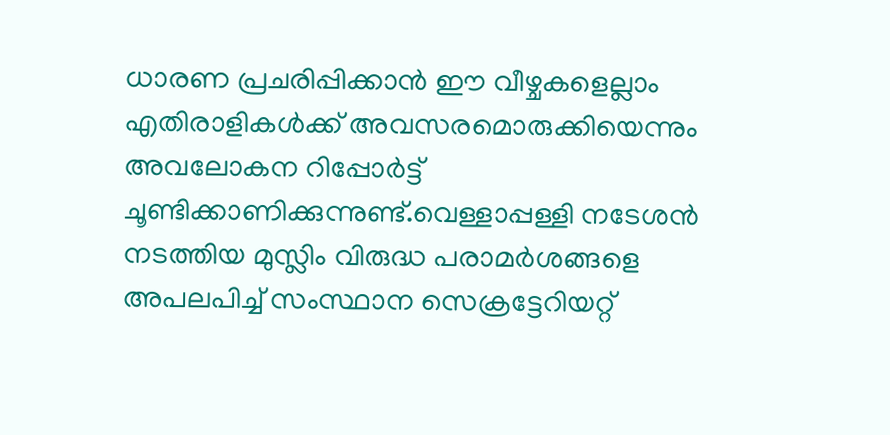ധാരണ പ്രചരിപ്പിക്കാൻ ഈ വീഴ്ചകളെല്ലാം എതിരാളികൾക്ക് അവസരമൊരുക്കിയെന്നും അവലോകന റിപ്പോർട്ട് ചൂണ്ടിക്കാണിക്കുന്നുണ്ട്.വെള്ളാപ്പള്ളി നടേശൻ നടത്തിയ മുസ്ലിം വിരുദ്ധ പരാമർശങ്ങളെ അപലപിച്ച് സംസ്ഥാന സെക്രട്ടേറിയറ്റ്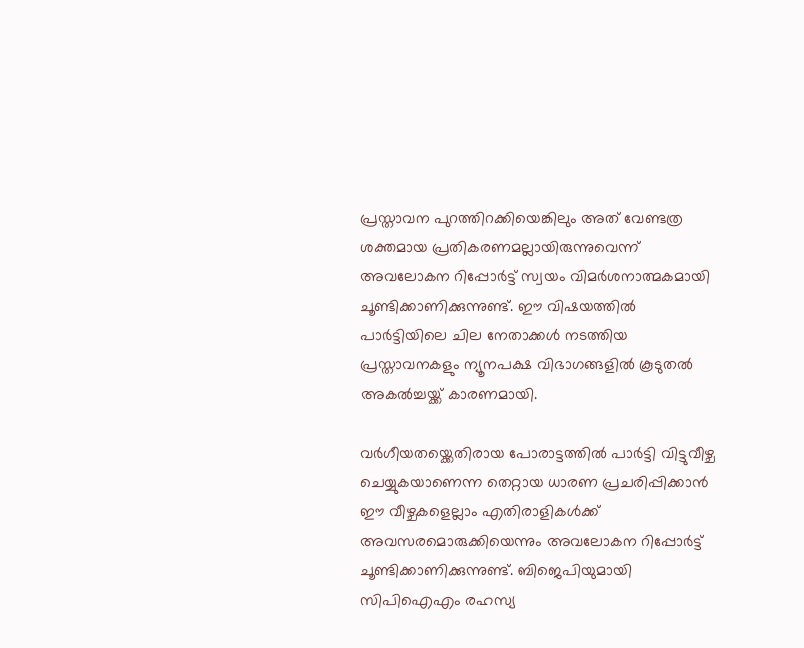പ്രസ്താവന പുറത്തിറക്കിയെങ്കിലും അത് വേണ്ടത്ര ശക്തമായ പ്രതികരണമല്ലായിരുന്നുവെന്ന് അവലോകന റിപ്പോർട്ട് സ്വയം വിമർശനാത്മകമായി ചൂണ്ടിക്കാണിക്കുന്നുണ്ട്. ഈ വിഷയത്തിൽ പാർട്ടിയിലെ ചില നേതാക്കൾ നടത്തിയ പ്രസ്താവനകളും ന്യൂനപക്ഷ വിഭാഗങ്ങളിൽ കൂടുതൽ അകൽച്ചയ്ക്ക് കാരണമായി.

വർഗീയതയ്ക്കെതിരായ പോരാട്ടത്തിൽ പാർട്ടി വിട്ടുവീഴ്ച ചെയ്യുകയാണെന്ന തെറ്റായ ധാരണ പ്രചരിപ്പിക്കാൻ ഈ വീഴ്ചകളെല്ലാം എതിരാളികൾക്ക് അവസരമൊരുക്കിയെന്നും അവലോകന റിപ്പോർട്ട് ചൂണ്ടിക്കാണിക്കുന്നുണ്ട്. ബിജെപിയുമായി സിപിഐഎം രഹസ്യ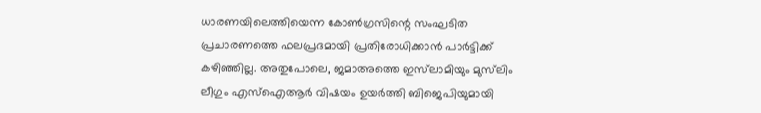ധാരണയിലെത്തിയെന്ന കോൺഗ്രസിന്റെ സംഘടിത പ്രചാരണത്തെ ഫലപ്രദമായി പ്രതിരോധിക്കാൻ പാർട്ടിക്ക് കഴിഞ്ഞില്ല. അതുപോലെ, ജമാഅത്തെ ഇസ്‌ലാമിയും മുസ്‌ലിം ലീഗും എസ്ഐആർ വിഷയം ഉയർത്തി ബിജെപിയുമായി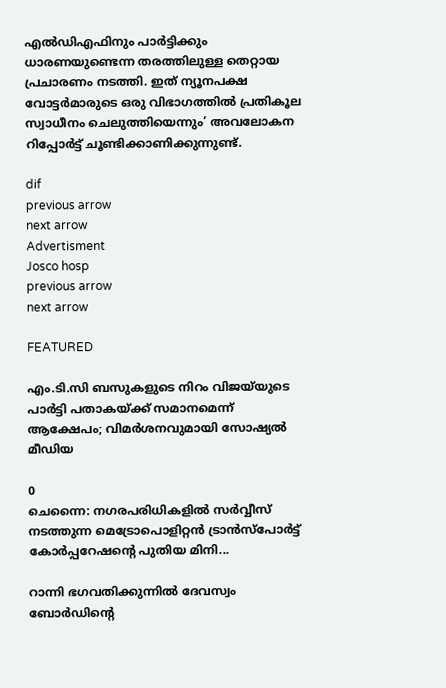എൽഡിഎഫിനും പാർട്ടിക്കും ധാരണയുണ്ടെന്ന തരത്തിലുള്ള തെറ്റായ പ്രചാരണം നടത്തി. ഇത് ന്യൂനപക്ഷ വോട്ടർമാരുടെ ഒരു വിഭാഗത്തിൽ പ്രതികൂല സ്വാധീനം ചെലുത്തിയെന്നും’ അവലോകന റിപ്പോർട്ട് ചൂണ്ടിക്കാണിക്കുന്നുണ്ട്.

dif
previous arrow
next arrow
Advertisment
Josco hosp
previous arrow
next arrow

FEATURED

എം.ടി.സി ബസുകളുടെ നിറം വിജയ്‌യുടെ പാർട്ടി പതാകയ്ക്ക് സമാനമെന്ന് ആക്ഷേപം; വിമർശനവുമായി സോഷ്യൽ മീഡിയ

0
ചെന്നൈ: നഗരപരിധികളില്‍ സര്‍വ്വീസ് നടത്തുന്ന മെട്രോപൊളിറ്റന്‍ ട്രാന്‍സ്‌പോര്‍ട്ട് കോര്‍പ്പറേഷന്റെ പുതിയ മിനി...

റാന്നി ഭഗവതിക്കുന്നിൽ ദേവസ്വം ബോർഡിന്റെ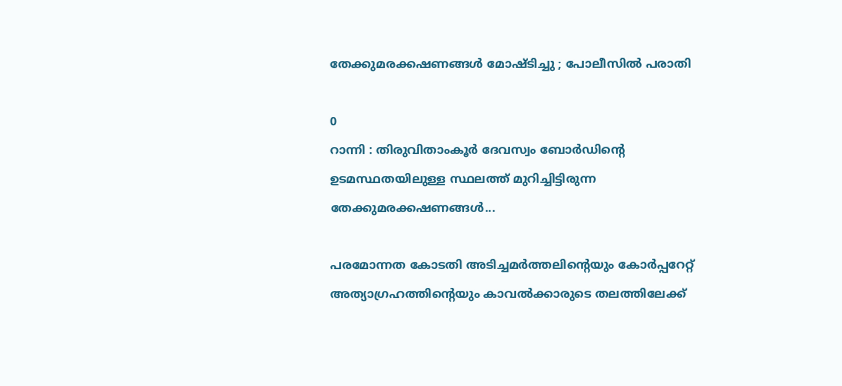തേക്കുമരക്കഷണങ്ങൾ മോഷ്ടിച്ചു ; പോലീസിൽ പരാതി

0
റാന്നി : തിരുവിതാംകൂർ ദേവസ്വം ബോർഡിന്റെ ഉടമസ്ഥതയിലുള്ള സ്ഥലത്ത് മുറിച്ചിട്ടിരുന്ന തേക്കുമരക്കഷണങ്ങൾ...

പരമോന്നത കോടതി അടിച്ചമർത്തലിന്റെയും കോർപ്പറേറ്റ് അത്യാഗ്രഹത്തിന്റെയും കാവൽക്കാരുടെ തലത്തിലേക്ക്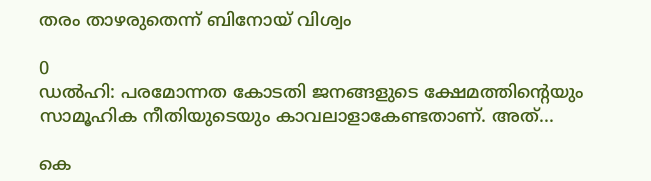തരം താഴരുതെന്ന് ബിനോയ് വിശ്വം

0
ഡൽഹി: പരമോന്നത കോടതി ജനങ്ങളുടെ ക്ഷേമത്തിന്റെയും സാമൂഹിക നീതിയുടെയും കാവലാളാകേണ്ടതാണ്. അത്...

കെ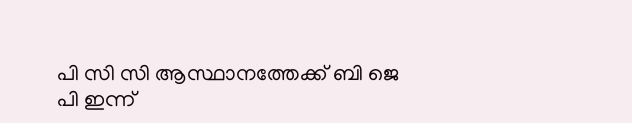പി സി സി ആസ്ഥാനത്തേക്ക് ബി ജെ പി ഇന്ന്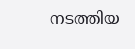നടത്തിയ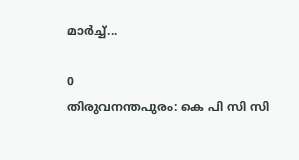മാർച്ച്...

0
തിരുവനന്തപുരം: കെ പി സി സി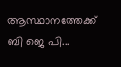ആസ്ഥാനത്തേക്ക് ബി ജെ പി...